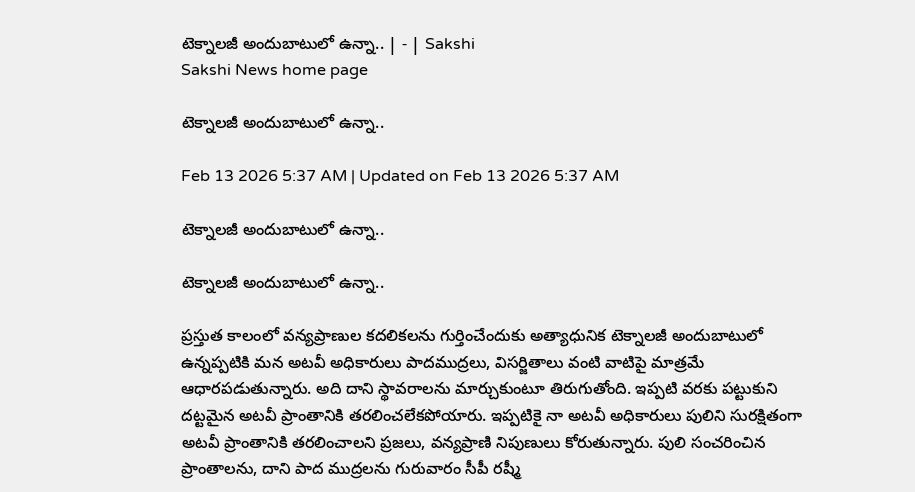టెక్నాలజీ అందుబాటులో ఉన్నా.. | - | Sakshi
Sakshi News home page

టెక్నాలజీ అందుబాటులో ఉన్నా..

Feb 13 2026 5:37 AM | Updated on Feb 13 2026 5:37 AM

టెక్నాలజీ అందుబాటులో ఉన్నా..

టెక్నాలజీ అందుబాటులో ఉన్నా..

ప్రస్తుత కాలంలో వన్యప్రాణుల కదలికలను గుర్తించేందుకు అత్యాధునిక టెక్నాలజీ అందుబాటులో ఉన్నప్పటికి మన అటవీ అధికారులు పాదముద్రలు, విసర్జితాలు వంటి వాటిపై మాత్రమే ఆధారపడుతున్నారు. అది దాని స్థావరాలను మార్చుకుంటూ తిరుగుతోంది. ఇప్పటి వరకు పట్టుకుని దట్టమైన అటవీ ప్రాంతానికి తరలించలేకపోయారు. ఇప్పటికై నా అటవీ అధికారులు పులిని సురక్షితంగా అటవీ ప్రాంతానికి తరలించాలని ప్రజలు, వన్యప్రాణి నిపుణులు కోరుతున్నారు. పులి సంచరించిన ప్రాంతాలను, దాని పాద ముద్రలను గురువారం సీపీ రష్మీ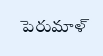పెరుమాళ్‌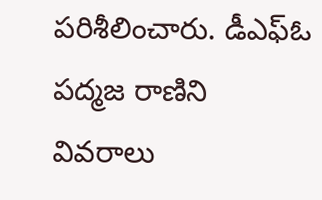పరిశీలించారు. డీఎఫ్‌ఓ పద్మజ రాణిని వివరాలు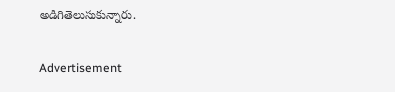అడిగితెలుసుకున్నారు.

Advertisement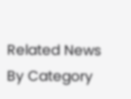Related News By Category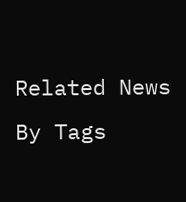Related News By Tags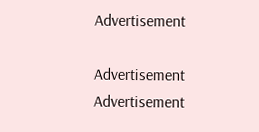Advertisement

Advertisement
Advertisement